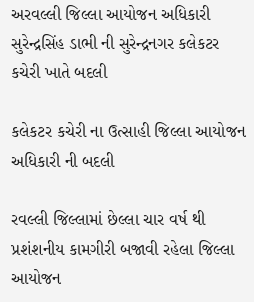અરવલ્લી જિલ્લા આયોજન અધિકારી સુરેન્દ્રસિંહ ડાભી ની સુરેન્દ્રનગર કલેકટર કચેરી ખાતે બદલી

કલેકટર કચેરી ના ઉત્સાહી જિલ્લા આયોજન અધિકારી ની બદલી

રવલ્લી જિલ્લામાં છેલ્લા ચાર વર્ષ થી પ્રશંશનીય કામગીરી બજાવી રહેલા જિલ્લા આયોજન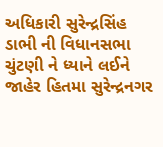અધિકારી સુરેન્દ્રસિંહ ડાભી ની વિધાનસભા ચુંટણી ને ધ્યાને લઈને જાહેર હિતમા સુરેન્દ્રનગર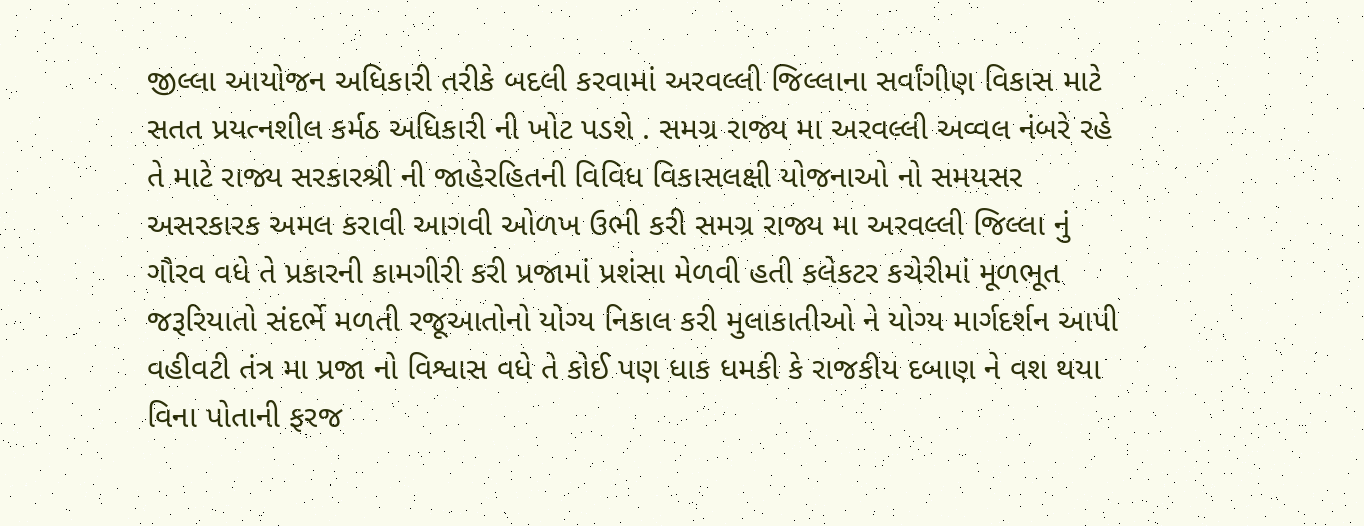જીલ્લા આયોજન અધિકારી તરીકે બદલી કરવામાં અરવલ્લી જિલ્લાના સર્વાંગીણ વિકાસ માટે સતત પ્રયત્નશીલ કર્મઠ અધિકારી ની ખોટ પડશે . સમગ્ર રાજ્ય મા અરવલ્લી અવ્વલ નંબરે રહે તે માટે રાજ્ય સરકારશ્રી ની જાહેરહિતની વિવિધ વિકાસલક્ષી યોજનાઓ નો સમયસર અસરકારક અમલ કરાવી આગવી ઓળખ ઉભી કરી સમગ્ર રાજ્ય મા અરવલ્લી જિલ્લા નું ગૌરવ વધે તે પ્રકારની કામગીરી કરી પ્રજામાં પ્રશંસા મેળવી હતી કલેકટર કચેરીમાં મૂળભૂત જરૂરિયાતો સંદર્ભે મળતી રજૂઆતોનો યોગ્ય નિકાલ કરી મુલાકાતીઓ ને યોગ્ય માર્ગદર્શન આપી વહીવટી તંત્ર મા પ્રજા નો વિશ્વાસ વધે તે કોઈ પણ ધાક ધમકી કે રાજકીય દબાણ ને વશ થયા વિના પોતાની ફરજ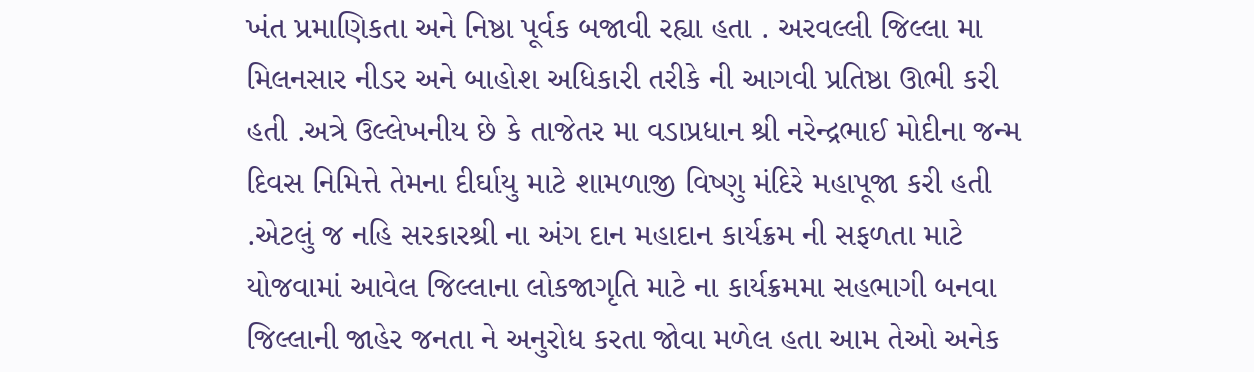ખંત પ્રમાણિકતા અને નિષ્ઠા પૂર્વક બજાવી રહ્યા હતા . અરવલ્લી જિલ્લા મા મિલનસાર નીડર અને બાહોશ અધિકારી તરીકે ની આગવી પ્રતિષ્ઠા ઊભી કરી હતી .અત્રે ઉલ્લેખનીય છે કે તાજેતર મા વડાપ્રધાન શ્રી નરેન્દ્રભાઈ મોદીના જન્મ દિવસ નિમિત્તે તેમના દીર્ઘાયુ માટે શામળાજી વિષ્ણુ મંદિરે મહાપૂજા કરી હતી .એટલું જ નહિ સરકારશ્રી ના અંગ દાન મહાદાન કાર્યક્રમ ની સફળતા માટે યોજવામાં આવેલ જિલ્લાના લોકજાગૃતિ માટે ના કાર્યક્રમમા સહભાગી બનવા જિલ્લાની જાહેર જનતા ને અનુરોધ કરતા જોવા મળેલ હતા આમ તેઓ અનેક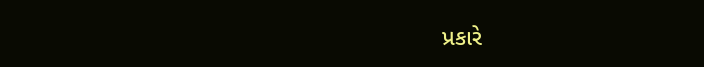પ્રકારે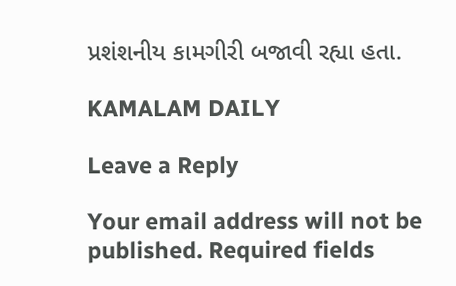પ્રશંશનીય કામગીરી બજાવી રહ્યા હતા.

KAMALAM DAILY

Leave a Reply

Your email address will not be published. Required fields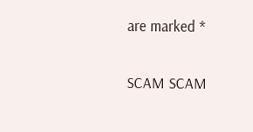are marked *

SCAM SCAM